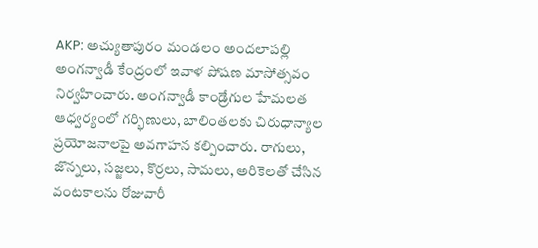AKP: అచ్యుతాపురం మండలం అందలాపల్లి అంగన్వాడీ కేంద్రంలో ఇవాళ పోషణ మాసోత్సవం నిర్వహించారు. అంగన్వాడీ కాండ్రేగుల హేమలత ఆధ్వర్యంలో గర్భిణులు, బాలింతలకు చిరుధాన్యాల ప్రయోజనాలపై అవగాహన కల్పించారు. రాగులు, జొన్నలు, సజ్జలు, కొర్రలు, సామలు, అరికెలతో చేసిన వంటకాలను రోజువారీ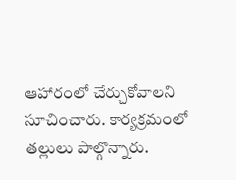ఆహారంలో చేర్చుకోవాలని సూచించారు. కార్యక్రమంలో తల్లులు పాల్గొన్నారు.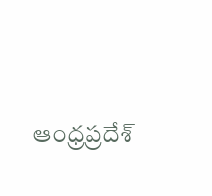ఆంధ్రప్రదేశ్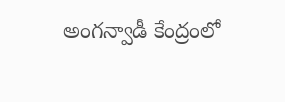అంగన్వాడీ కేంద్రంలో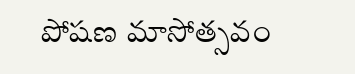పోషణ మాసోత్సవం